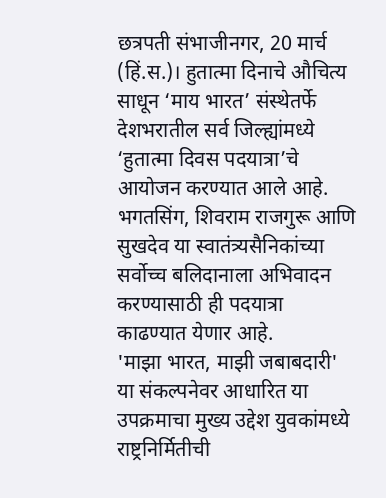छत्रपती संभाजीनगर, 20 मार्च (हिं.स.)। हुतात्मा दिनाचे औचित्य साधून ‘माय भारत’ संस्थेतर्फे देशभरातील सर्व जिल्ह्यांमध्ये ‘हुतात्मा दिवस पदयात्रा’चे आयोजन करण्यात आले आहे. भगतसिंग, शिवराम राजगुरू आणि सुखदेव या स्वातंत्र्यसैनिकांच्या सर्वोच्च बलिदानाला अभिवादन करण्यासाठी ही पदयात्रा काढण्यात येणार आहे.
'माझा भारत, माझी जबाबदारी' या संकल्पनेवर आधारित या उपक्रमाचा मुख्य उद्देश युवकांमध्ये राष्ट्रनिर्मितीची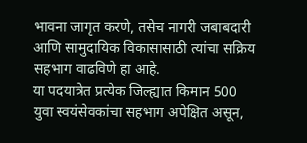भावना जागृत करणे, तसेच नागरी जबाबदारी आणि सामुदायिक विकासासाठी त्यांचा सक्रिय सहभाग वाढविणे हा आहे.
या पदयात्रेत प्रत्येक जिल्ह्यात किमान 500 युवा स्वयंसेवकांचा सहभाग अपेक्षित असून,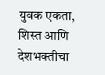युवक एकता, शिस्त आणि देशभक्तीचा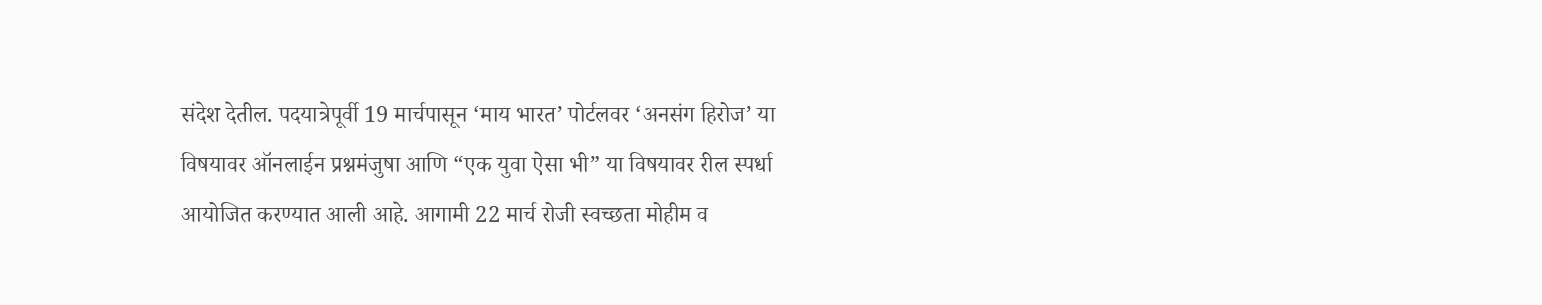संदेश देतील. पदयात्रेपूर्वी 19 मार्चपासून ‘माय भारत’ पोर्टलवर ‘अनसंग हिरोज’ या विषयावर ऑनलाईन प्रश्नमंजुषा आणि “एक युवा ऐसा भी” या विषयावर रील स्पर्धा आयोजित करण्यात आली आहे. आगामी 22 मार्च रोजी स्वच्छता मोहीम व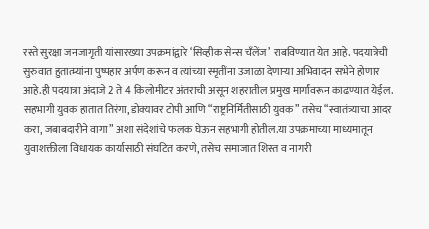रस्ते सुरक्षा जनजागृती यांसारख्या उपक्रमांद्वारे ‘सिव्हीक सेन्स चँलेंज’ राबविण्यात येत आहे. पदयात्रेची सुरुवात हुतात्म्यांना पुष्पहार अर्पण करून व त्यांच्या स्मृतींना उजाळा देणाऱ्या अभिवादन सभेने होणार आहे.ही पदयात्रा अंदाजे 2 ते 4 किलोमीटर अंतराची असून शहरातील प्रमुख मार्गांवरून काढण्यात येईल. सहभागी युवक हातात तिरंगा, डोक्यावर टोपी आणि “राष्ट्रनिर्मितीसाठी युवक” तसेच “स्वातंत्र्याचा आदर करा, जबाबदारीने वागा” अशा संदेशांचे फलक घेऊन सहभागी होतील.या उपक्रमाच्या माध्यमातून युवाशक्तीला विधायक कार्यासाठी संघटित करणे, तसेच समाजात शिस्त व नागरी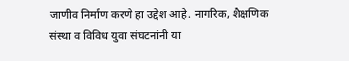जाणीव निर्माण करणे हा उद्देश आहे. नागरिक, शैक्षणिक संस्था व विविध युवा संघटनांनी या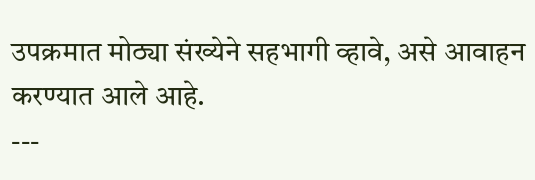उपक्रमात मोठ्या संख्येने सहभागी व्हावे, असे आवाहन करण्यात आले आहे.
---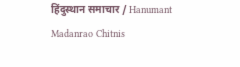हिंदुस्थान समाचार / Hanumant Madanrao Chitnis